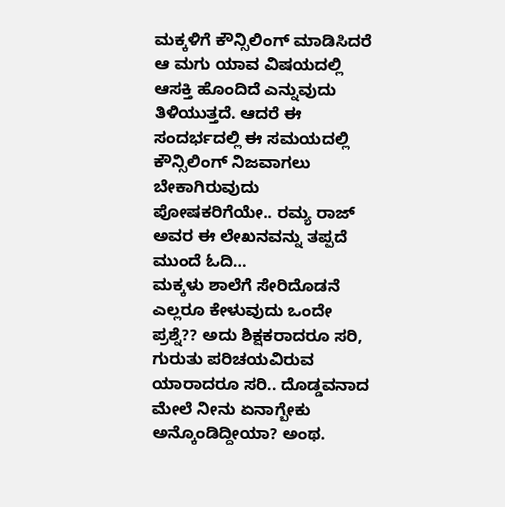ಮಕ್ಕಳಿಗೆ ಕೌನ್ಸಿಲಿಂಗ್ ಮಾಡಿಸಿದರೆ ಆ ಮಗು ಯಾವ ವಿಷಯದಲ್ಲಿ ಆಸಕ್ತಿ ಹೊಂದಿದೆ ಎನ್ನುವುದು ತಿಳಿಯುತ್ತದೆ. ಆದರೆ ಈ ಸಂದರ್ಭದಲ್ಲಿ ಈ ಸಮಯದಲ್ಲಿ ಕೌನ್ಸಿಲಿಂಗ್ ನಿಜವಾಗಲು ಬೇಕಾಗಿರುವುದು ಪೋಷಕರಿಗೆಯೇ.. ರಮ್ಯ ರಾಜ್ ಅವರ ಈ ಲೇಖನವನ್ನು ತಪ್ಪದೆ ಮುಂದೆ ಓದಿ…
ಮಕ್ಕಳು ಶಾಲೆಗೆ ಸೇರಿದೊಡನೆ ಎಲ್ಲರೂ ಕೇಳುವುದು ಒಂದೇ ಪ್ರಶ್ನೆ?? ಅದು ಶಿಕ್ಷಕರಾದರೂ ಸರಿ, ಗುರುತು ಪರಿಚಯವಿರುವ ಯಾರಾದರೂ ಸರಿ.. ದೊಡ್ಡವನಾದ ಮೇಲೆ ನೀನು ಏನಾಗ್ಬೇಕು ಅನ್ಕೊಂಡಿದ್ದೀಯಾ? ಅಂಥ.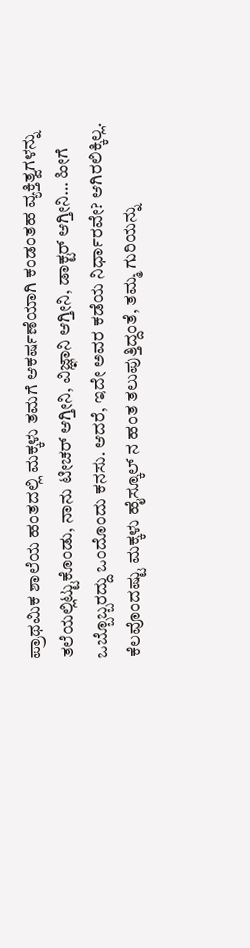ಪ್ರಾಥಮಿಕ ಶಾಲೆಯ ಹಂತದಲ್ಲಿ ಮಕ್ಕಳು ತಮಗೆ ಆಕರ್ಷಣೆಯಾಗಿ ಕಂಡಂತಹ ವ್ಯಕ್ತಿತ್ವಗಳನ್ನು ತಲೆಯಲ್ಲಿಟ್ಟುಕೊಂಡು, ನಾನು ಟೀಚರ್ ಆಗ್ತೀನಿ, ವಿಜ್ಞಾನಿ ಆಗ್ತೀನಿ, ಡಾಕ್ಟರ್ ಆಗ್ತೀನಿ… ಹೀಗೆ ಒಬ್ಬೊಬ್ಬರದ್ದು ಒಂದೊಂದು ಕನಸು. ಆದರೆ, ಇದೇ ಅವರ ಕಡೆಯ ನಿರ್ಧಾರವೇ? ಆಗಿರಲಿಕ್ಕಿಲ್ಲ.
ಕೆಲವೊಂದಷ್ಟು ಮಕ್ಕಳು ಹೈಸ್ಕೂಲ್ ನ ಹಂತ ತಲುಪುತ್ತಿದ್ದಂತೆ, ತಮ್ಮ ಗುರಿಯನ್ನು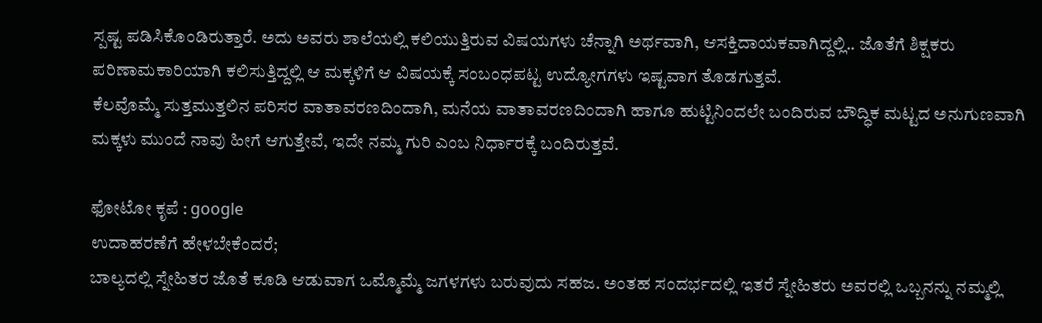ಸ್ಪಷ್ಟ ಪಡಿಸಿಕೊಂಡಿರುತ್ತಾರೆ. ಅದು ಅವರು ಶಾಲೆಯಲ್ಲಿ ಕಲಿಯುತ್ತಿರುವ ವಿಷಯಗಳು ಚೆನ್ನಾಗಿ ಅರ್ಥವಾಗಿ, ಆಸಕ್ತಿದಾಯಕವಾಗಿದ್ದಲ್ಲಿ.. ಜೊತೆಗೆ ಶಿಕ್ಷಕರು ಪರಿಣಾಮಕಾರಿಯಾಗಿ ಕಲಿಸುತ್ತಿದ್ದಲ್ಲಿ ಆ ಮಕ್ಕಳಿಗೆ ಆ ವಿಷಯಕ್ಕೆ ಸಂಬಂಧಪಟ್ಟ ಉದ್ಯೋಗಗಳು ಇಷ್ಟವಾಗ ತೊಡಗುತ್ತವೆ.
ಕೆಲವೊಮ್ಮೆ ಸುತ್ತಮುತ್ತಲಿನ ಪರಿಸರ ವಾತಾವರಣದಿಂದಾಗಿ, ಮನೆಯ ವಾತಾವರಣದಿಂದಾಗಿ ಹಾಗೂ ಹುಟ್ಟಿನಿಂದಲೇ ಬಂದಿರುವ ಬೌದ್ಧಿಕ ಮಟ್ಟದ ಅನುಗುಣವಾಗಿ ಮಕ್ಕಳು ಮುಂದೆ ನಾವು ಹೀಗೆ ಆಗುತ್ತೇವೆ, ಇದೇ ನಮ್ಮ ಗುರಿ ಎಂಬ ನಿರ್ಧಾರಕ್ಕೆ ಬಂದಿರುತ್ತವೆ.

ಫೋಟೋ ಕೃಪೆ : google
ಉದಾಹರಣೆಗೆ ಹೇಳಬೇಕೆಂದರೆ;
ಬಾಲ್ಯದಲ್ಲಿ ಸ್ನೇಹಿತರ ಜೊತೆ ಕೂಡಿ ಆಡುವಾಗ ಒಮ್ಮೊಮ್ಮೆ ಜಗಳಗಳು ಬರುವುದು ಸಹಜ. ಅಂತಹ ಸಂದರ್ಭದಲ್ಲಿ ಇತರೆ ಸ್ನೇಹಿತರು ಅವರಲ್ಲಿ ಒಬ್ಬನನ್ನು ನಮ್ಮಲ್ಲಿ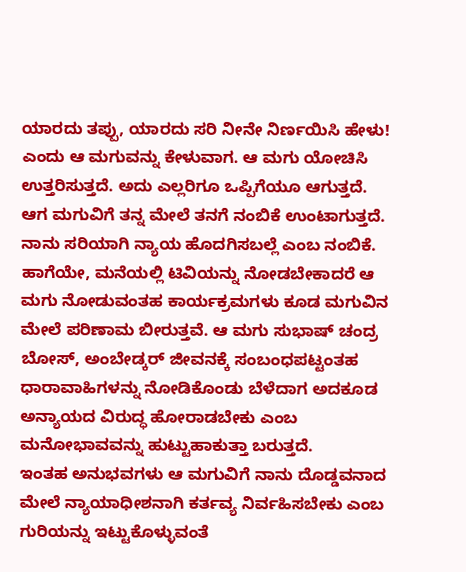ಯಾರದು ತಪ್ಪು, ಯಾರದು ಸರಿ ನೀನೇ ನಿರ್ಣಯಿಸಿ ಹೇಳು! ಎಂದು ಆ ಮಗುವನ್ನು ಕೇಳುವಾಗ. ಆ ಮಗು ಯೋಚಿಸಿ ಉತ್ತರಿಸುತ್ತದೆ. ಅದು ಎಲ್ಲರಿಗೂ ಒಪ್ಪಿಗೆಯೂ ಆಗುತ್ತದೆ. ಆಗ ಮಗುವಿಗೆ ತನ್ನ ಮೇಲೆ ತನಗೆ ನಂಬಿಕೆ ಉಂಟಾಗುತ್ತದೆ. ನಾನು ಸರಿಯಾಗಿ ನ್ಯಾಯ ಹೊದಗಿಸಬಲ್ಲೆ ಎಂಬ ನಂಬಿಕೆ.
ಹಾಗೆಯೇ, ಮನೆಯಲ್ಲಿ ಟಿವಿಯನ್ನು ನೋಡಬೇಕಾದರೆ ಆ ಮಗು ನೋಡುವಂತಹ ಕಾರ್ಯಕ್ರಮಗಳು ಕೂಡ ಮಗುವಿನ ಮೇಲೆ ಪರಿಣಾಮ ಬೀರುತ್ತವೆ. ಆ ಮಗು ಸುಭಾಷ್ ಚಂದ್ರ ಬೋಸ್, ಅಂಬೇಡ್ಕರ್ ಜೀವನಕ್ಕೆ ಸಂಬಂಧಪಟ್ಟಂತಹ ಧಾರಾವಾಹಿಗಳನ್ನು ನೋಡಿಕೊಂಡು ಬೆಳೆದಾಗ ಅದಕೂಡ ಅನ್ಯಾಯದ ವಿರುದ್ಧ ಹೋರಾಡಬೇಕು ಎಂಬ ಮನೋಭಾವವನ್ನು ಹುಟ್ಟುಹಾಕುತ್ತಾ ಬರುತ್ತದೆ.
ಇಂತಹ ಅನುಭವಗಳು ಆ ಮಗುವಿಗೆ ನಾನು ದೊಡ್ಡವನಾದ ಮೇಲೆ ನ್ಯಾಯಾಧೀಶನಾಗಿ ಕರ್ತವ್ಯ ನಿರ್ವಹಿಸಬೇಕು ಎಂಬ ಗುರಿಯನ್ನು ಇಟ್ಟುಕೊಳ್ಳುವಂತೆ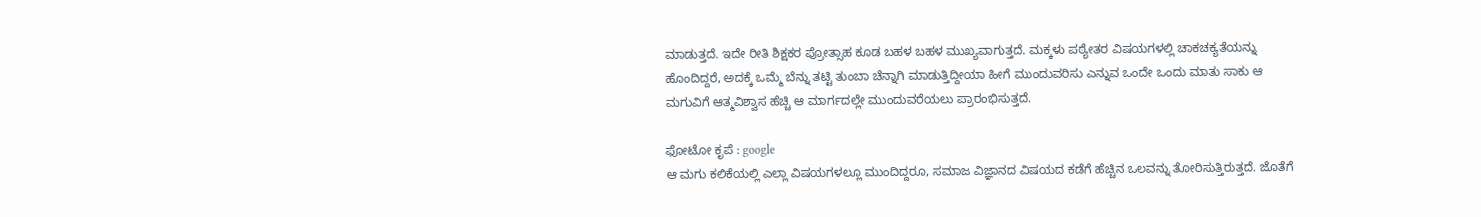ಮಾಡುತ್ತದೆ. ಇದೇ ರೀತಿ ಶಿಕ್ಷಕರ ಪ್ರೋತ್ಸಾಹ ಕೂಡ ಬಹಳ ಬಹಳ ಮುಖ್ಯವಾಗುತ್ತದೆ. ಮಕ್ಕಳು ಪಠ್ಯೇತರ ವಿಷಯಗಳಲ್ಲಿ ಚಾಕಚಕ್ಯತೆಯನ್ನು ಹೊಂದಿದ್ದರೆ, ಅದಕ್ಕೆ ಒಮ್ಮೆ ಬೆನ್ನು ತಟ್ಟಿ ತುಂಬಾ ಚೆನ್ನಾಗಿ ಮಾಡುತ್ತಿದ್ದೀಯಾ ಹೀಗೆ ಮುಂದುವರಿಸು ಎನ್ನುವ ಒಂದೇ ಒಂದು ಮಾತು ಸಾಕು ಆ ಮಗುವಿಗೆ ಆತ್ಮವಿಶ್ವಾಸ ಹೆಚ್ಚಿ ಆ ಮಾರ್ಗದಲ್ಲೇ ಮುಂದುವರೆಯಲು ಪ್ರಾರಂಭಿಸುತ್ತದೆ.

ಫೋಟೋ ಕೃಪೆ : google
ಆ ಮಗು ಕಲಿಕೆಯಲ್ಲಿ ಎಲ್ಲಾ ವಿಷಯಗಳಲ್ಲೂ ಮುಂದಿದ್ದರೂ, ಸಮಾಜ ವಿಜ್ಞಾನದ ವಿಷಯದ ಕಡೆಗೆ ಹೆಚ್ಚಿನ ಒಲವನ್ನು ತೋರಿಸುತ್ತಿರುತ್ತದೆ. ಜೊತೆಗೆ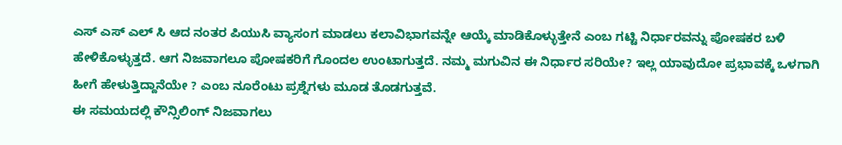ಎಸ್ ಎಸ್ ಎಲ್ ಸಿ ಆದ ನಂತರ ಪಿಯುಸಿ ವ್ಯಾಸಂಗ ಮಾಡಲು ಕಲಾವಿಭಾಗವನ್ನೇ ಆಯ್ಕೆ ಮಾಡಿಕೊಳ್ಳುತ್ತೇನೆ ಎಂಬ ಗಟ್ಟಿ ನಿರ್ಧಾರವನ್ನು ಪೋಷಕರ ಬಳಿ ಹೇಳಿಕೊಳ್ಳುತ್ತದೆ. ಆಗ ನಿಜವಾಗಲೂ ಪೋಷಕರಿಗೆ ಗೊಂದಲ ಉಂಟಾಗುತ್ತದೆ. ನಮ್ಮ ಮಗುವಿನ ಈ ನಿರ್ಧಾರ ಸರಿಯೇ? ಇಲ್ಲ ಯಾವುದೋ ಪ್ರಭಾವಕ್ಕೆ ಒಳಗಾಗಿ ಹೀಗೆ ಹೇಳುತ್ತಿದ್ದಾನೆಯೇ ? ಎಂಬ ನೂರೆಂಟು ಪ್ರಶ್ನೆಗಳು ಮೂಡ ತೊಡಗುತ್ತವೆ.
ಈ ಸಮಯದಲ್ಲಿ ಕೌನ್ಸಿಲಿಂಗ್ ನಿಜವಾಗಲು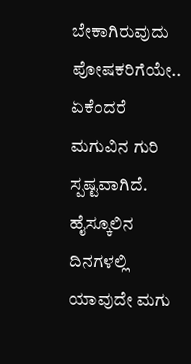ಬೇಕಾಗಿರುವುದು ಪೋಷಕರಿಗೆಯೇ.. ಏಕೆಂದರೆ ಮಗುವಿನ ಗುರಿ ಸ್ಪಷ್ಟವಾಗಿದೆ. ಹೈಸ್ಕೂಲಿನ ದಿನಗಳಲ್ಲಿ ಯಾವುದೇ ಮಗು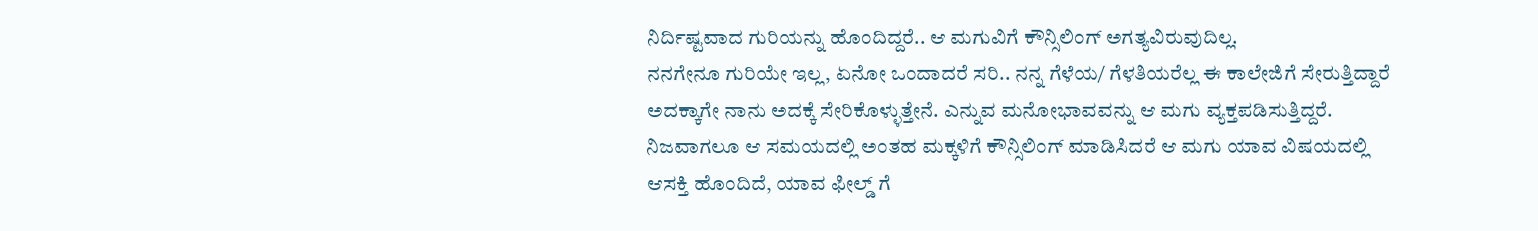ನಿರ್ದಿಷ್ಟವಾದ ಗುರಿಯನ್ನು ಹೊಂದಿದ್ದರೆ.. ಆ ಮಗುವಿಗೆ ಕೌನ್ಸಿಲಿಂಗ್ ಅಗತ್ಯವಿರುವುದಿಲ್ಲ.
ನನಗೇನೂ ಗುರಿಯೇ ಇಲ್ಲ, ಏನೋ ಒಂದಾದರೆ ಸರಿ.. ನನ್ನ ಗೆಳೆಯ/ ಗೆಳತಿಯರೆಲ್ಲ ಈ ಕಾಲೇಜಿಗೆ ಸೇರುತ್ತಿದ್ದಾರೆ ಅದಕ್ಕಾಗೇ ನಾನು ಅದಕ್ಕೆ ಸೇರಿಕೊಳ್ಳುತ್ತೇನೆ. ಎನ್ನುವ ಮನೋಭಾವವನ್ನು ಆ ಮಗು ವ್ಯಕ್ತಪಡಿಸುತ್ತಿದ್ದರೆ. ನಿಜವಾಗಲೂ ಆ ಸಮಯದಲ್ಲಿ ಅಂತಹ ಮಕ್ಕಳಿಗೆ ಕೌನ್ಸಿಲಿಂಗ್ ಮಾಡಿಸಿದರೆ ಆ ಮಗು ಯಾವ ವಿಷಯದಲ್ಲಿ ಆಸಕ್ತಿ ಹೊಂದಿದೆ, ಯಾವ ಫೀಲ್ಡ್ ಗೆ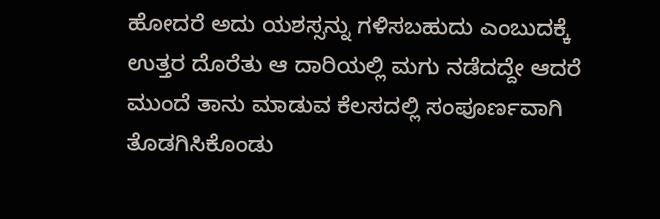ಹೋದರೆ ಅದು ಯಶಸ್ಸನ್ನು ಗಳಿಸಬಹುದು ಎಂಬುದಕ್ಕೆ ಉತ್ತರ ದೊರೆತು ಆ ದಾರಿಯಲ್ಲಿ ಮಗು ನಡೆದದ್ದೇ ಆದರೆ ಮುಂದೆ ತಾನು ಮಾಡುವ ಕೆಲಸದಲ್ಲಿ ಸಂಪೂರ್ಣವಾಗಿ ತೊಡಗಿಸಿಕೊಂಡು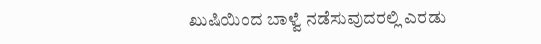ಖುಷಿಯಿಂದ ಬಾಳ್ವೆ ನಡೆಸುವುದರಲ್ಲಿ ಎರಡು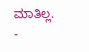ಮಾತಿಲ್ಲ.
-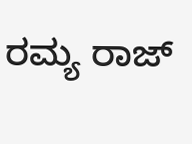ರಮ್ಯ ರಾಜ್